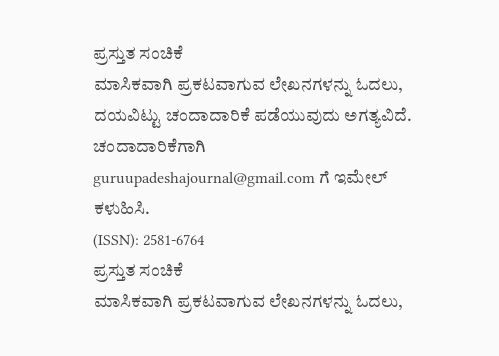ಪ್ರಸ್ತುತ ಸಂಚಿಕೆ
ಮಾಸಿಕವಾಗಿ ಪ್ರಕಟವಾಗುವ ಲೇಖನಗಳನ್ನು ಓದಲು, ದಯವಿಟ್ಟು ಚಂದಾದಾರಿಕೆ ಪಡೆಯುವುದು ಅಗತ್ಯವಿದೆ. ಚಂದಾದಾರಿಕೆಗಾಗಿ guruupadeshajournal@gmail.com ಗೆ ಇಮೇಲ್ ಕಳುಹಿಸಿ.
(ISSN): 2581-6764
ಪ್ರಸ್ತುತ ಸಂಚಿಕೆ
ಮಾಸಿಕವಾಗಿ ಪ್ರಕಟವಾಗುವ ಲೇಖನಗಳನ್ನು ಓದಲು,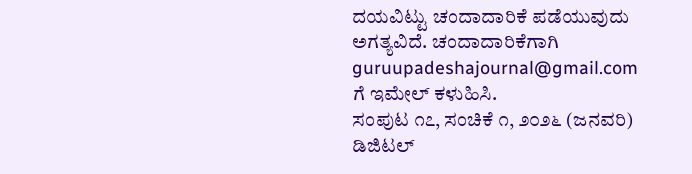ದಯವಿಟ್ಟು ಚಂದಾದಾರಿಕೆ ಪಡೆಯುವುದು ಅಗತ್ಯವಿದೆ. ಚಂದಾದಾರಿಕೆಗಾಗಿ guruupadeshajournal@gmail.com ಗೆ ಇಮೇಲ್ ಕಳುಹಿಸಿ.
ಸಂಪುಟ ೧೭, ಸಂಚಿಕೆ ೧, ೨೦೨೬ (ಜನವರಿ)
ಡಿಜಿಟಲ್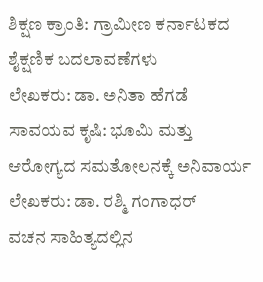ಶಿಕ್ಷಣ ಕ್ರಾಂತಿ: ಗ್ರಾಮೀಣ ಕರ್ನಾಟಕದ ಶೈಕ್ಷಣಿಕ ಬದಲಾವಣೆಗಳು
ಲೇಖಕರು: ಡಾ. ಅನಿತಾ ಹೆಗಡೆ
ಸಾವಯವ ಕೃಷಿ: ಭೂಮಿ ಮತ್ತು ಆರೋಗ್ಯದ ಸಮತೋಲನಕ್ಕೆ ಅನಿವಾರ್ಯ
ಲೇಖಕರು: ಡಾ. ರಶ್ಮಿ ಗಂಗಾಧರ್
ವಚನ ಸಾಹಿತ್ಯದಲ್ಲಿನ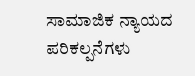ಸಾಮಾಜಿಕ ನ್ಯಾಯದ ಪರಿಕಲ್ಪನೆಗಳು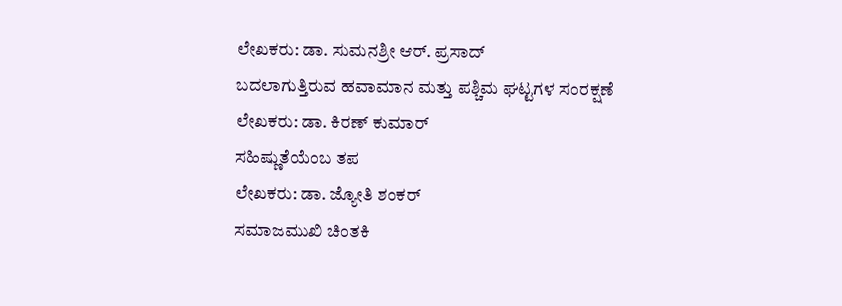ಲೇಖಕರು: ಡಾ. ಸುಮನಶ್ರೀ ಆರ್. ಪ್ರಸಾದ್
ಬದಲಾಗುತ್ತಿರುವ ಹವಾಮಾನ ಮತ್ತು ಪಶ್ಚಿಮ ಘಟ್ಟಗಳ ಸಂರಕ್ಷಣೆ
ಲೇಖಕರು: ಡಾ. ಕಿರಣ್ ಕುಮಾರ್
ಸಹಿಷ್ಣುತೆಯೆಂಬ ತಪ
ಲೇಖಕರು: ಡಾ. ಜ್ಯೋತಿ ಶಂಕರ್
ಸಮಾಜಮುಖಿ ಚಿಂತಕಿ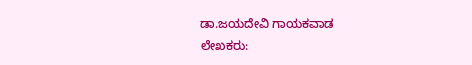ಡಾ.ಜಯದೇವಿ ಗಾಯಕವಾಡ
ಲೇಖಕರು: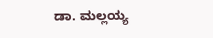ಡಾ. ಮಲ್ಲಯ್ಯ